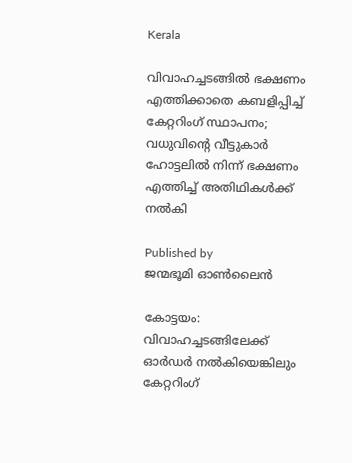Kerala

വിവാഹച്ചടങ്ങില്‍ ഭക്ഷണം എത്തിക്കാതെ കബളിപ്പിച്ച് കേറ്ററിംഗ് സ്ഥാപനം; വധുവിന്റെ വീട്ടുകാര്‍ ഹോട്ടലില്‍ നിന്ന് ഭക്ഷണം എത്തിച്ച് അതിഥികള്‍ക്ക് നല്‍കി

Published by
ജന്മഭൂമി ഓണ്‍ലൈന്‍

കോട്ടയം: വിവാഹച്ചടങ്ങിലേക്ക് ഓര്‍ഡര്‍ നല്‍കിയെങ്കിലും കേറ്ററിംഗ്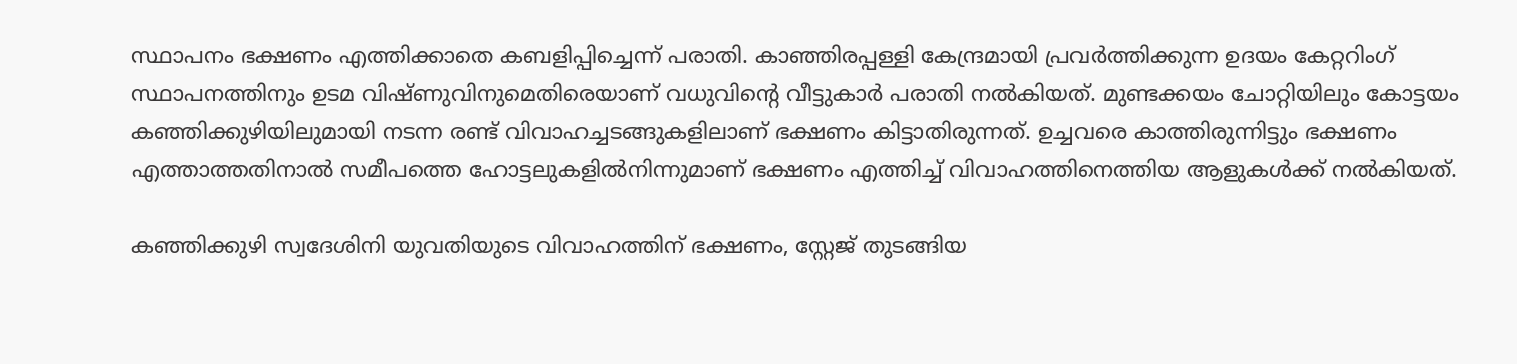സ്ഥാപനം ഭക്ഷണം എത്തിക്കാതെ കബളിപ്പിച്ചെന്ന് പരാതി. കാഞ്ഞിരപ്പള്ളി കേന്ദ്രമായി പ്രവര്‍ത്തിക്കുന്ന ഉദയം കേറ്ററിംഗ് സ്ഥാപനത്തിനും ഉടമ വിഷ്ണുവിനുമെതിരെയാണ് വധുവിന്റെ വീട്ടുകാര്‍ പരാതി നല്‍കിയത്. മുണ്ടക്കയം ചോറ്റിയിലും കോട്ടയം കഞ്ഞിക്കുഴിയിലുമായി നടന്ന രണ്ട് വിവാഹച്ചടങ്ങുകളിലാണ് ഭക്ഷണം കിട്ടാതിരുന്നത്. ഉച്ചവരെ കാത്തിരുന്നിട്ടും ഭക്ഷണം എത്താത്തതിനാല്‍ സമീപത്തെ ഹോട്ടലുകളില്‍നിന്നുമാണ് ഭക്ഷണം എത്തിച്ച് വിവാഹത്തിനെത്തിയ ആളുകള്‍ക്ക് നല്‍കിയത്.

കഞ്ഞിക്കുഴി സ്വദേശിനി യുവതിയുടെ വിവാഹത്തിന് ഭക്ഷണം, സ്റ്റേജ് തുടങ്ങിയ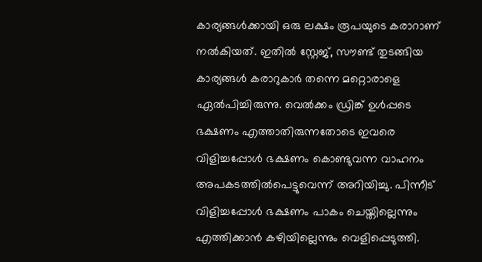കാര്യങ്ങള്‍ക്കായി ഒരു ലക്ഷം രൂപയുടെ കരാറാണ് നല്‍കിയത്. ഇതില്‍ സ്റ്റേജ്, സൗണ്ട് തുടങ്ങിയ കാര്യങ്ങള്‍ കരാറുകാര്‍ തന്നെ മറ്റൊരാളെ ഏല്‍പിച്ചിരുന്നു. വെല്‍ക്കം ഡ്രിങ്ക് ഉള്‍പ്പടെ ഭക്ഷണം എത്താതിരുന്നതോടെ ഇവരെ വിളിച്ചപ്പോള്‍ ഭക്ഷണം കൊണ്ടുവന്ന വാഹനം അപകടത്തില്‍പെട്ടുവെന്ന് അറിയിച്ചു. പിന്നീട് വിളിച്ചപ്പോള്‍ ഭക്ഷണം പാകം ചെയ്തില്ലെന്നും എത്തിക്കാന്‍ കഴിയില്ലെന്നും വെളിപ്പെടുത്തി.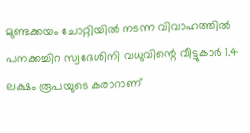മുണ്ടക്കയം ചോറ്റിയില്‍ നടന്ന വിവാഹത്തില്‍ പനക്കച്ചിറ സ്വദേശിനി വധുവിന്റെ വീട്ടുകാര്‍ 1.4 ലക്ഷം രൂപയുടെ കരാറാണ്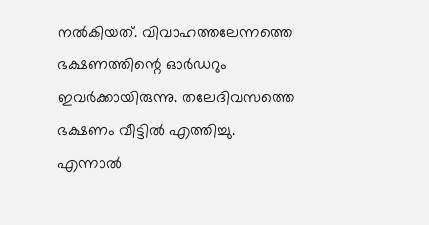നല്‍കിയത്. വിവാഹത്തലേന്നത്തെ ഭക്ഷണത്തിന്റെ ഓര്‍ഡറും ഇവര്‍ക്കായിരുന്നു. തലേദിവസത്തെ ഭക്ഷണം വീട്ടില്‍ എത്തിച്ചു. എന്നാല്‍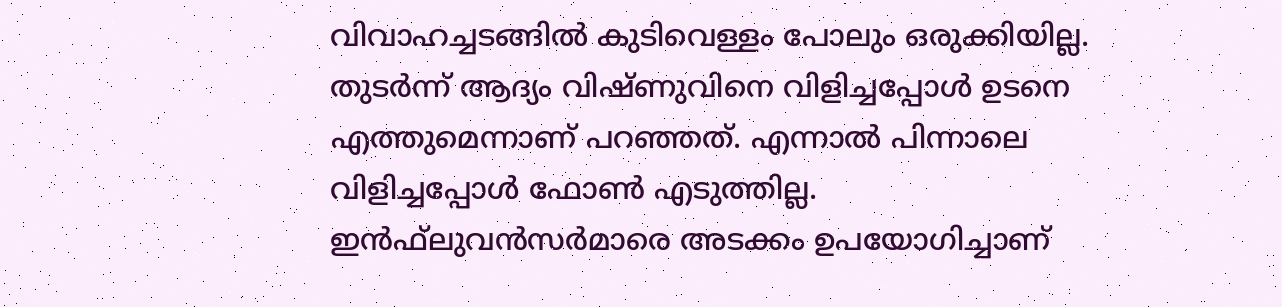വിവാഹച്ചടങ്ങില്‍ കുടിവെള്ളം പോലും ഒരുക്കിയില്ല. തുടര്‍ന്ന് ആദ്യം വിഷ്ണുവിനെ വിളിച്ചപ്പോള്‍ ഉടനെ എത്തുമെന്നാണ് പറഞ്ഞത്. എന്നാല്‍ പിന്നാലെ വിളിച്ചപ്പോള്‍ ഫോണ്‍ എടുത്തില്ല. ഇന്‍ഫ്‌ലുവന്‍സര്‍മാരെ അടക്കം ഉപയോഗിച്ചാണ്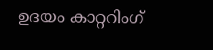ഉദയം കാറ്ററിംഗ്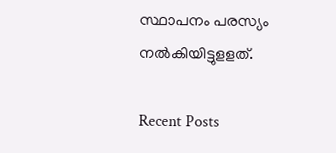സ്ഥാപനം പരസ്യം നല്‍കിയിട്ടുളളത്.

Recent Posts